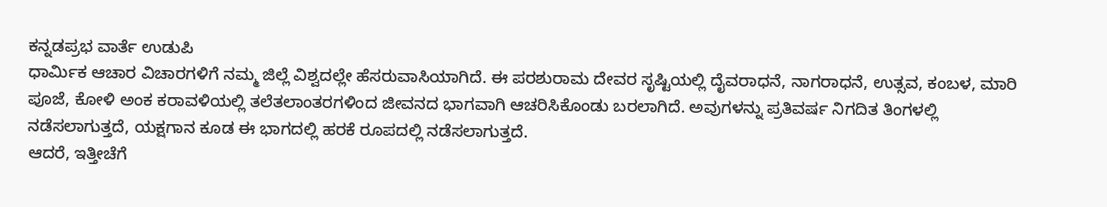ಕನ್ನಡಪ್ರಭ ವಾರ್ತೆ ಉಡುಪಿ
ಧಾರ್ಮಿಕ ಆಚಾರ ವಿಚಾರಗಳಿಗೆ ನಮ್ಮ ಜಿಲ್ಲೆ ವಿಶ್ವದಲ್ಲೇ ಹೆಸರುವಾಸಿಯಾಗಿದೆ. ಈ ಪರಶುರಾಮ ದೇವರ ಸೃಷ್ಟಿಯಲ್ಲಿ ದೈವರಾಧನೆ, ನಾಗರಾಧನೆ, ಉತ್ಸವ, ಕಂಬಳ, ಮಾರಿ ಪೂಜೆ, ಕೋಳಿ ಅಂಕ ಕರಾವಳಿಯಲ್ಲಿ ತಲೆತಲಾಂತರಗಳಿಂದ ಜೀವನದ ಭಾಗವಾಗಿ ಆಚರಿಸಿಕೊಂಡು ಬರಲಾಗಿದೆ. ಅವುಗಳನ್ನು ಪ್ರತಿವರ್ಷ ನಿಗದಿತ ತಿಂಗಳಲ್ಲಿ ನಡೆಸಲಾಗುತ್ತದೆ, ಯಕ್ಷಗಾನ ಕೂಡ ಈ ಭಾಗದಲ್ಲಿ ಹರಕೆ ರೂಪದಲ್ಲಿ ನಡೆಸಲಾಗುತ್ತದೆ.
ಆದರೆ, ಇತ್ತೀಚೆಗೆ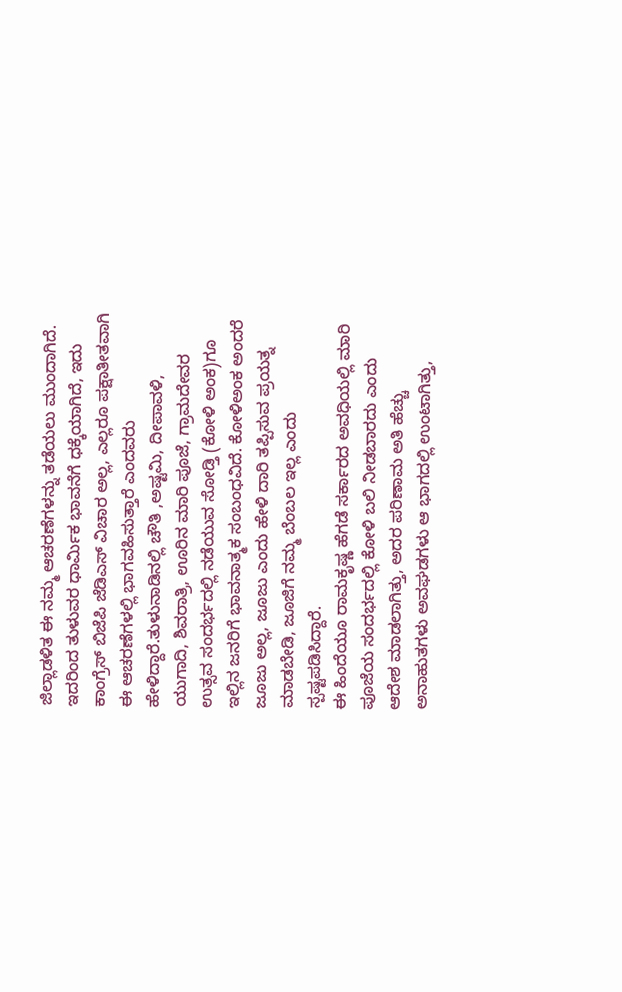ಜಿಲ್ಲಾಡಳಿತ ಈ ನಮ್ಮ ಆಚರಣೆಗಳನ್ನು ತಡೆಯಲು ಮುಂದಾಗಿದೆ. ಇದರಿಂದ ತುಳುವರ ಧಾರ್ಮಿಕ ಭಾವನೆಗೆ ಧಕ್ಕೆಯಾಗಿದೆ, ಇದು ಕಾಂಗ್ರೆಸ್ ಬಿಜೆಪಿ ಜೆಡಿಎಸ್ ವಿಚಾರ ಅಲ್ಲ, ಎಲ್ಲರೂ ಪಕ್ಷಾತೀತವಾಗಿ ಈ ಆಚರಣೆಗಳಲ್ಲಿ ಭಾಗವಹಿಸುತ್ತಾರೆ ಎಂದವರು ಹೇಳಿದ್ದಾರೆ.ತುಳುನಾಡಿನಲ್ಲಿ ಚೌತಿ ,ಅಷ್ಟಮಿ, ದೀಪಾವಳಿ, ಯುಗಾದಿ, ಶಿವರಾತ್ರಿ, ಊರಿನ ಮಾರಿ ಪೂಜೆ, ಗ್ರಾಮದೇವರ ಉತ್ಸವ ಸಂದರ್ಭದಲ್ಲಿ ನಡೆಯುವ ಸೋಡ್ತಿ (ಕೋಳಿ ಅಂಕ)ಗೂ ಇಲ್ಲಿನ ಜನರಿಗೆ ಭಾವನಾತ್ಮಕ ಸಂಬಂಧವಿದೆ. ಕೋಳಿಅಂಕ ಅಂದರೆ ಜೂಜು ಅಲ್ಲ, ಜೂಜು ಎಂದು ಹೇಳಿ ದಾರಿ ತಪ್ಪಿಸುವ ಪ್ರಯತ್ನ ಮಾಡಬೇಡಿ, ಜೂಜಿಗೆ ನಮ್ಮ ಬೆಂಬಲ ಇಲ್ಲ ಎಂದು ಸ್ಪಷ್ಟಪಡಿಸಿದ್ದಾರೆ.
ಈ ಹಿಂದೆಯೂ ರಾಮಕೃಷ್ಣ ಹೆಗಡೆ ಸರ್ಕಾರದ ಅವಧಿಯಲ್ಲಿ ಮಾರಿ ಪೂಜೆಯ ಸಂದರ್ಭದಲ್ಲಿ ಕೋಳಿ ಬಲಿ ನೀಡಬಾರದು ಎಂದು ಆದೇಶ ಮಾಡಲಾಗಿತ್ತು, ಅದರ ಪರಿಣಾಮ ಅತಿ ಹೆಚ್ಚು ಅನಾಹುತಗಳು ಅವಘಡಗಳು ಆ ಭಾಗದಲ್ಲಿ ಉಂಟಾಗಿತ್ತು,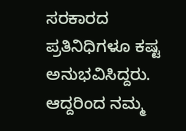ಸರಕಾರದ ಪ್ರತಿನಿಧಿಗಳೂ ಕಷ್ಟ ಅನುಭವಿಸಿದ್ದರು. ಆದ್ದರಿಂದ ನಮ್ಮ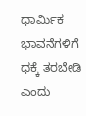ಧಾರ್ಮಿಕ ಭಾವನೆಗಳಿಗೆ ಧಕ್ಕೆ ತರಬೇಡಿ ಎಂದು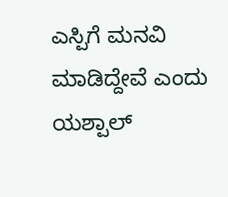ಎಸ್ಪಿಗೆ ಮನವಿ ಮಾಡಿದ್ದೇವೆ ಎಂದು ಯಶ್ಪಾಲ್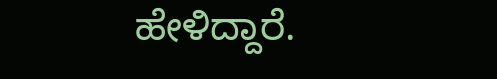ಹೇಳಿದ್ದಾರೆ.